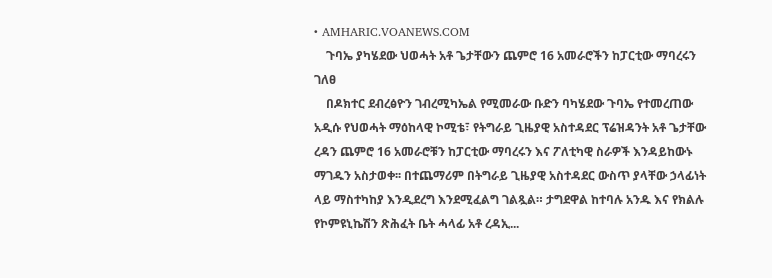• AMHARIC.VOANEWS.COM
    ጉባኤ ያካሄደው ህወሓት አቶ ጌታቸውን ጨምሮ 16 አመራሮችን ከፓርቲው ማባረሩን ገለፀ
    በዶክተር ደብረፅዮን ገብረሚካኤል የሚመራው ቡድን ባካሄደው ጉባኤ የተመረጠው አዲሱ የህወሓት ማዕከላዊ ኮሚቴ፣ የትግራይ ጊዜያዊ አስተዳደር ፕሬዝዳንት አቶ ጌታቸው ረዳን ጨምሮ 16 አመራሮቹን ከፓርቲው ማባረሩን እና ፖለቲካዊ ስራዎች እንዳይከውኑ ማገዱን አስታወቀ፡፡ በተጨማሪም በትግራይ ጊዜያዊ አስተዳደር ውስጥ ያላቸው ኃላፊነት ላይ ማስተካከያ እንዲደረግ እንደሚፈልግ ገልጿል። ታግደዋል ከተባሉ አንዱ እና የክልሉ የኮምዩኒኬሽን ጽሕፈት ቤት ሓላፊ አቶ ረዳኢ...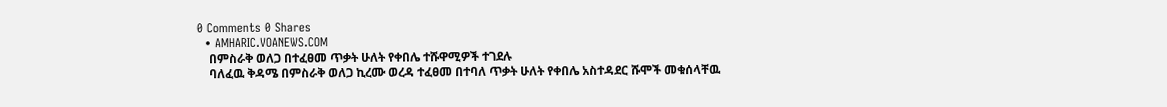0 Comments 0 Shares
  • AMHARIC.VOANEWS.COM
    በምስራቅ ወለጋ በተፈፀመ ጥቃት ሁለት የቀበሌ ተሹዋሚዎች ተገደሉ
    ባለፈዉ ቅዳሜ በምስራቅ ወለጋ ኪረሙ ወረዳ ተፈፀመ በተባለ ጥቃት ሁለት የቀበሌ አስተዳደር ሹሞች መቁሰላቸዉ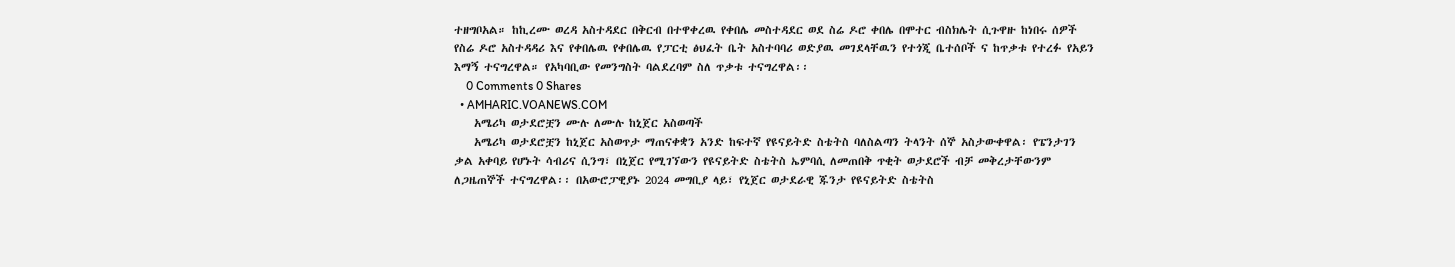ተዘግቦአል። ከኪረሙ ወረዳ አስተዳደር በቅርብ በተዋቀረዉ የቀበሌ መስተዳደር ወደ ስሬ ዶሮ ቀበሌ በሞተር ብስክሌት ሲጉዋዙ ከነበሩ ሰዎች የስሬ ዶሮ አስተዳዳሪ እና የቀበሌዉ የቀበሌዉ የፓርቲ ፅህፈት ቤት አስተባባሪ ወድያዉ መገደላቸዉን የተጎጂ ቤተሰቦች ና ከጥቃቱ የተረፉ የአይን እማኝ ተናግረዋል። የአካባቢው የመንግስት ባልደረባም ስለ ጥቃቱ ተናግረዋል፡፡
    0 Comments 0 Shares
  • AMHARIC.VOANEWS.COM
    አሜሪካ ወታደሮቿን ሙሉ ለሙሉ ከኒጀር አስወጣች
    አሜሪካ ወታደሮቿን ከኒጀር አስወጥታ ማጠናቀቋን አንድ ከፍተኛ የዩናይትድ ስቴትስ ባለስልጣን ትላንት ሰኞ አስታውቀዋል፡ የፔንታገን ቃል አቀባይ የሆኑት ሳብሪና ሲንግ፣ በኒጀር የሚገኘውን የዩናይትድ ስቴትስ ኤምባሲ ለመጠበቅ ጥቂት ወታደሮች ብቻ መቅረታቸውንም ለጋዜጠኞች ተናግረዋል፡፡ በአውሮፓዊያኑ 2024 መግቢያ ላይ፣ የኒጀር ወታደራዊ ጁንታ የዩናይትድ ስቴትስ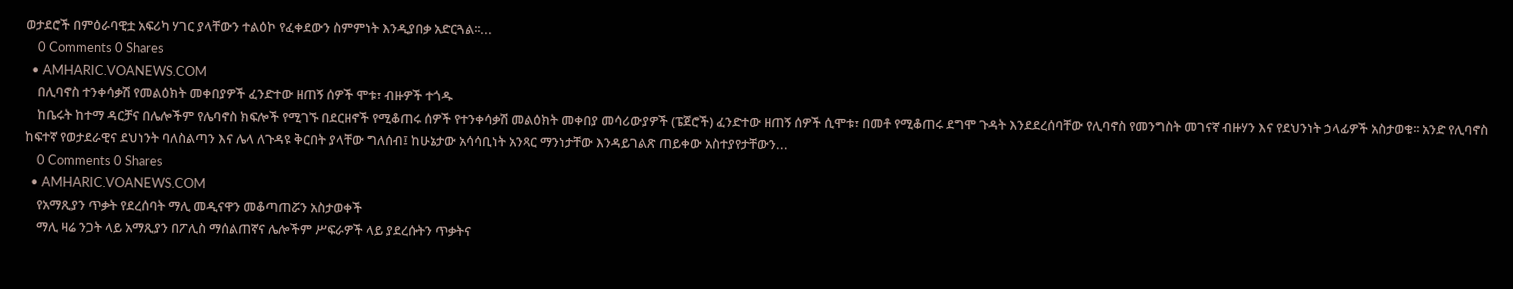ወታደሮች በምዕራባዊቷ አፍሪካ ሃገር ያላቸውን ተልዕኮ የፈቀደውን ስምምነት እንዲያበቃ አድርጓል፡፡...
    0 Comments 0 Shares
  • AMHARIC.VOANEWS.COM
    በሊባኖስ ተንቀሳቃሽ የመልዕክት መቀበያዎች ፈንድተው ዘጠኝ ሰዎች ሞቱ፣ ብዙዎች ተጎዱ
    ከቤሩት ከተማ ዳርቻና በሌሎችም የሌባኖስ ክፍሎች የሚገኙ በደርዘኖች የሚቆጠሩ ሰዎች የተንቀሳቃሽ መልዕክት መቀበያ መሳሪውያዎች (ፔጀሮች) ፈንድተው ዘጠኝ ሰዎች ሲሞቱ፣ በመቶ የሚቆጠሩ ደግሞ ጉዳት እንደደረሰባቸው የሊባኖስ የመንግስት መገናኛ ብዙሃን እና የደህንነት ኃላፊዎች አስታወቁ፡፡ አንድ የሊባኖስ ከፍተኛ የወታደራዊና ደህነንት ባለስልጣን እና ሌላ ለጉዳዩ ቅርበት ያላቸው ግለሰብ፤ ከሁኔታው አሳሳቢነት አንጻር ማንነታቸው እንዳይገልጽ ጠይቀው አስተያየታቸውን...
    0 Comments 0 Shares
  • AMHARIC.VOANEWS.COM
    የአማጺያን ጥቃት የደረሰባት ማሊ መዲናዋን መቆጣጠሯን አስታወቀች
    ማሊ ዛሬ ንጋት ላይ አማጺያን በፖሊስ ማሰልጠኛና ሌሎችም ሥፍራዎች ላይ ያደረሱትን ጥቃትና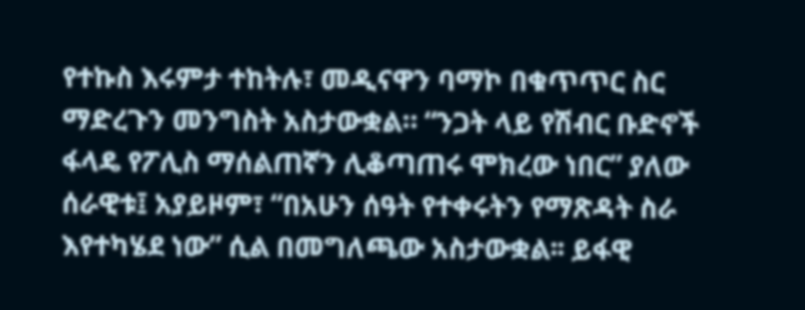የተኩስ እሩምታ ተከትሉ፣ መዲናዋን ባማኮ በቁጥጥር ስር ማድረጉን መንግስት አስታውቋል። “ንጋት ላይ የሽብር ቡድኖች ፋላዴ የፖሊስ ማሰልጠኛን ሊቆጣጠሩ ሞክረው ነበር” ያለው ሰራዊቱ፤ አያይዞም፣ “በአሁን ሰዓት የተቀሩትን የማጽዳት ስራ እየተካሄደ ነው” ሲል በመግለጫው አስታውቋል፡፡ ይፋዊ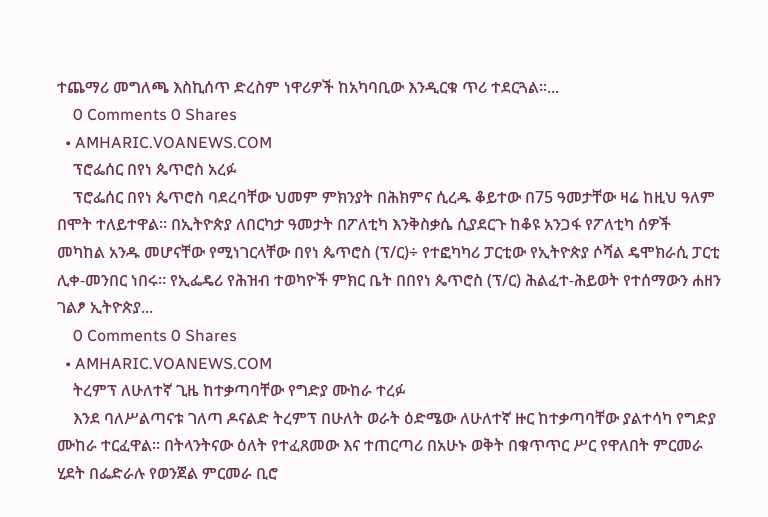ተጨማሪ መግለጫ እስኪሰጥ ድረስም ነዋሪዎች ከአካባቢው እንዲርቁ ጥሪ ተደርጓል፡፡...
    0 Comments 0 Shares
  • AMHARIC.VOANEWS.COM
    ፕሮፌሰር በየነ ጴጥሮስ አረፉ
    ፕሮፌሰር በየነ ጴጥሮስ ባደረባቸው ህመም ምክንያት በሕክምና ሲረዱ ቆይተው በ75 ዓመታቸው ዛሬ ከዚህ ዓለም በሞት ተለይተዋል። በኢትዮጵያ ለበርካታ ዓመታት በፖለቲካ እንቅስቃሴ ሲያደርጉ ከቆዩ አንጋፋ የፖለቲካ ሰዎች መካከል አንዱ መሆናቸው የሚነገርላቸው በየነ ጴጥሮስ (ፕ/ር)÷ የተፎካካሪ ፓርቲው የኢትዮጵያ ሶሻል ዴሞክራሲ ፓርቲ ሊቀ-መንበር ነበሩ፡፡ የኢፌዴሪ የሕዝብ ተወካዮች ምክር ቤት በበየነ ጴጥሮስ (ፕ/ር) ሕልፈተ-ሕይወት የተሰማውን ሐዘን ገልፆ ኢትዮጵያ...
    0 Comments 0 Shares
  • AMHARIC.VOANEWS.COM
    ትረምፕ ለሁለተኛ ጊዜ ከተቃጣባቸው የግድያ ሙከራ ተረፉ
    እንደ ባለሥልጣናቱ ገለጣ ዶናልድ ትረምፕ በሁለት ወራት ዕድሜው ለሁለተኛ ዙር ከተቃጣባቸው ያልተሳካ የግድያ ሙከራ ተርፈዋል። በትላንትናው ዕለት የተፈጸመው እና ተጠርጣሪ በአሁኑ ወቅት በቁጥጥር ሥር የዋለበት ምርመራ ሂደት በፌድራሉ የወንጀል ምርመራ ቢሮ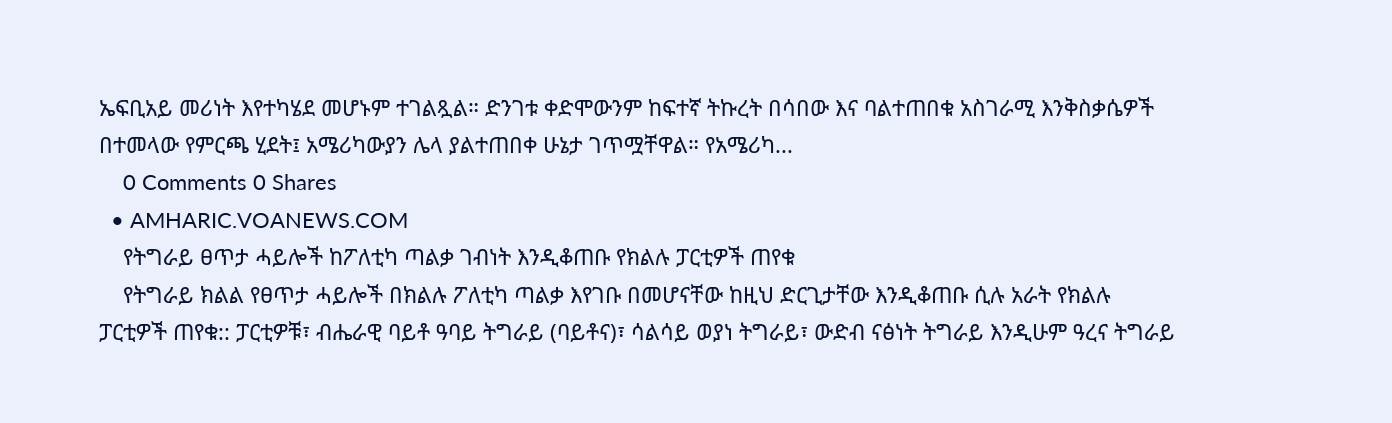ኤፍቢአይ መሪነት እየተካሄደ መሆኑም ተገልጿል። ድንገቱ ቀድሞውንም ከፍተኛ ትኩረት በሳበው እና ባልተጠበቁ አስገራሚ እንቅስቃሴዎች በተመላው የምርጫ ሂደት፤ አሜሪካውያን ሌላ ያልተጠበቀ ሁኔታ ገጥሟቸዋል። የአሜሪካ...
    0 Comments 0 Shares
  • AMHARIC.VOANEWS.COM
    የትግራይ ፀጥታ ሓይሎች ከፖለቲካ ጣልቃ ገብነት እንዲቆጠቡ የክልሉ ፓርቲዎች ጠየቁ
    የትግራይ ክልል የፀጥታ ሓይሎች በክልሉ ፖለቲካ ጣልቃ እየገቡ በመሆናቸው ከዚህ ድርጊታቸው እንዲቆጠቡ ሲሉ አራት የክልሉ ፓርቲዎች ጠየቁ:: ፓርቲዎቹ፣ ብሔራዊ ባይቶ ዓባይ ትግራይ (ባይቶና)፣ ሳልሳይ ወያነ ትግራይ፣ ውድብ ናፅነት ትግራይ እንዲሁም ዓረና ትግራይ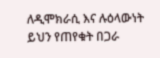ለዲሞክራሲ እና ሉዕላውነት ይህን የጠየቁት በጋራ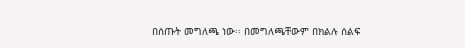በሰጡት መግለጫ ነው፡፡ በመግለጫቸውም በክልሉ ሰልፍ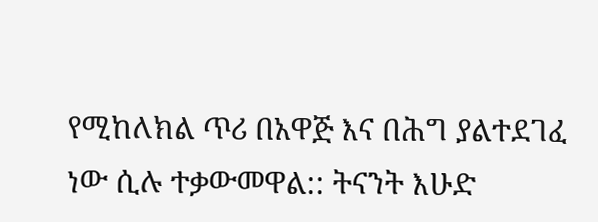የሚከለክል ጥሪ በአዋጅ እና በሕግ ያልተደገፈ ነው ሲሉ ተቃውመዋል:: ትናንት እሁድ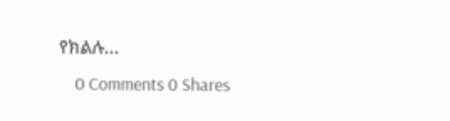የክልሉ...
    0 Comments 0 Shares